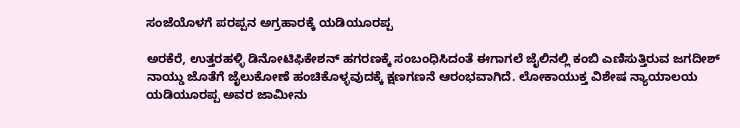ಸಂಜೆಯೊಳಗೆ ಪರಪ್ಪನ ಅಗ್ರಹಾರಕ್ಕೆ ಯಡಿಯೂರಪ್ಪ

ಅರಕೆರೆ, ಉತ್ತರಹಳ್ಳಿ ಡಿನೋಟಿಫಿಕೇಶನ್ ಹಗರಣಕ್ಕೆ ಸಂಬಂಧಿಸಿದಂತೆ ಈಗಾಗಲೆ ಜೈಲಿನಲ್ಲಿ ಕಂಬಿ ಎಣಿಸುತ್ತಿರುವ ಜಗದೀಶ್ ನಾಯ್ಡು ಜೊತೆಗೆ ಜೈಲುಕೋಣೆ ಹಂಚಿಕೊಳ್ಳವುದಕ್ಕೆ ಕ್ಷಣಗಣನೆ ಆರಂಭವಾಗಿದೆ. ಲೋಕಾಯುಕ್ತ ವಿಶೇಷ ನ್ಯಾಯಾಲಯ ಯಡಿಯೂರಪ್ಪ ಅವರ ಜಾಮೀನು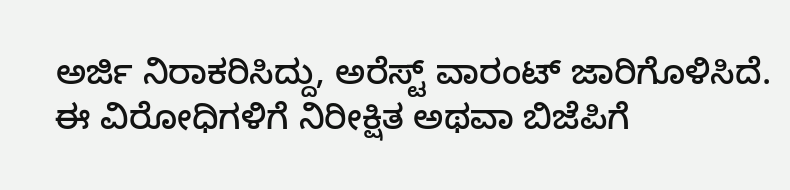ಅರ್ಜಿ ನಿರಾಕರಿಸಿದ್ದು, ಅರೆಸ್ಟ್ ವಾರಂಟ್ ಜಾರಿಗೊಳಿಸಿದೆ.
ಈ ವಿರೋಧಿಗಳಿಗೆ ನಿರೀಕ್ಷಿತ ಅಥವಾ ಬಿಜೆಪಿಗೆ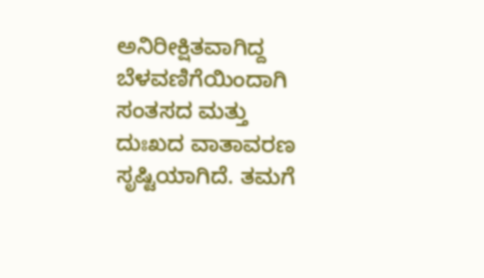ಅನಿರೀಕ್ಷಿತವಾಗಿದ್ದ ಬೆಳವಣಿಗೆಯಿಂದಾಗಿ ಸಂತಸದ ಮತ್ತು ದುಃಖದ ವಾತಾವರಣ ಸೃಷ್ಟಿಯಾಗಿದೆ. ತಮಗೆ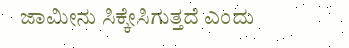ಜಾಮೀನು ಸಿಕ್ಕೇಸಿಗುತ್ತದೆ ಎಂದು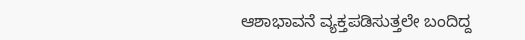ಆಶಾಭಾವನೆ ವ್ಯಕ್ತಪಡಿಸುತ್ತಲೇ ಬಂದಿದ್ದ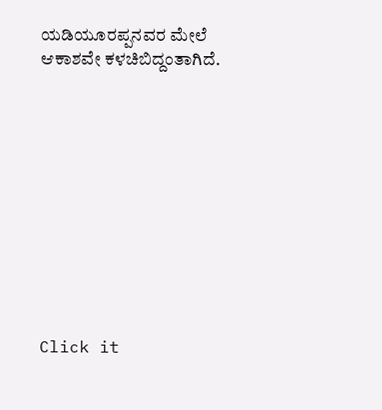ಯಡಿಯೂರಪ್ಪನವರ ಮೇಲೆ ಆಕಾಶವೇ ಕಳಚಿಬಿದ್ದಂತಾಗಿದೆ.











Click it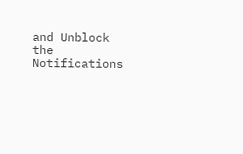and Unblock the Notifications